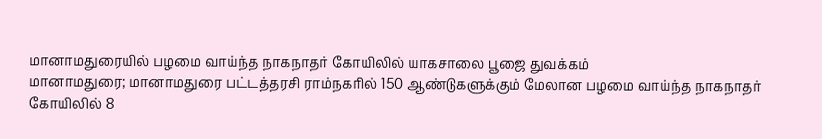மானாமதுரையில் பழமை வாய்ந்த நாகநாதர் கோயிலில் யாகசாலை பூஜை துவக்கம்
மானாமதுரை; மானாமதுரை பட்டத்தரசி ராம்நகரில் 150 ஆண்டுகளுக்கும் மேலான பழமை வாய்ந்த நாகநாதர் கோயிலில் 8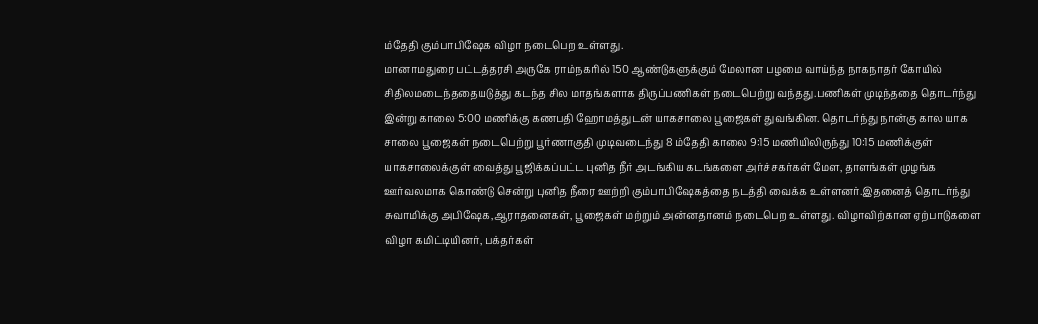ம்தேதி கும்பாபிஷேக விழா நடைபெற உள்ளது.
மானாமதுரை பட்டத்தரசி அருகே ராம்நகரில் 150 ஆண்டுகளுக்கும் மேலான பழமை வாய்ந்த நாகநாதர் கோயில் சிதிலமடைந்ததையடுத்து கடந்த சில மாதங்களாக திருப்பணிகள் நடைபெற்று வந்தது.பணிகள் முடிந்ததை தொடர்ந்து இன்று காலை 5:00 மணிக்கு கணபதி ஹோமத்துடன் யாகசாலை பூஜைகள் துவங்கின. தொடர்ந்து நான்கு கால யாக சாலை பூஜைகள் நடைபெற்று பூர்ணாகுதி முடிவடைந்து 8 ம்தேதி காலை 9:15 மணியிலிருந்து 10:15 மணிக்குள் யாகசாலைக்குள் வைத்து பூஜிக்கப்பட்ட புனித நீர் அடங்கிய கடங்களை அர்ச்சகர்கள் மேள, தாளங்கள் முழங்க ஊர்வலமாக கொண்டு சென்று புனித நீரை ஊற்றி கும்பாபிஷேகத்தை நடத்தி வைக்க உள்ளனர்.இதனைத் தொடர்ந்து சுவாமிக்கு அபிஷேக,ஆராதனைகள், பூஜைகள் மற்றும் அன்னதானம் நடைபெற உள்ளது. விழாவிற்கான ஏற்பாடுகளை விழா கமிட்டியினர், பக்தர்கள்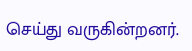செய்து வருகின்றனர்.